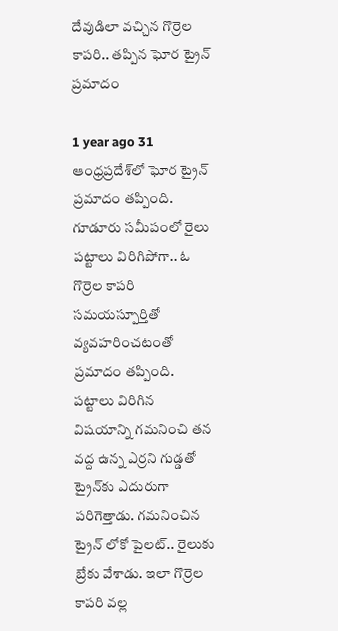దేవుడిలా వచ్చిన గొర్రెల కాపరి.. తప్పిన ఘోర ట్రైన్ ప్రమాదం

1 year ago 31
ఆంధ్రప్రదేశ్‌లో ఘోర ట్రైన్ ప్రమాదం తప్పింది. గూడూరు సమీపంలో రైలు పట్టాలు విరిగిపోగా.. ఓ గొర్రెల కాపరి సమయస్పూర్తితో వ్యవహరించటంతో ప్రమాదం తప్పింది. పట్టాలు విరిగిన విషయాన్ని గమనించి తన వద్ద ఉన్న ఎర్రని గుడ్డతో ట్రైన్‌కు ఎదురుగా పరిగెత్తాడు. గమనించిన ట్రైన్ లోకో పైలట్.. రైలుకు బ్రేకు వేశాడు. ఇలా గొర్రెల కాపరి వల్ల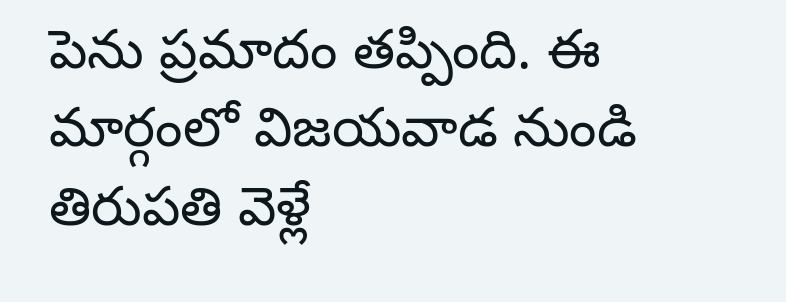పెను ప్రమాదం తప్పింది. ఈ మార్గంలో విజయవాడ నుండి తిరుపతి వెళ్లే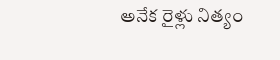అనేక రైళ్లు నిత్యం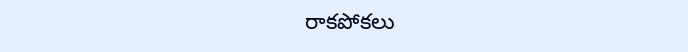రాకపోకలు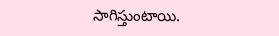సాగిస్తుంటాయి.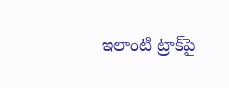ఇలాంటి ట్రాక్‌పై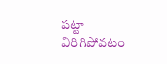పట్టా విరిగిపోవటం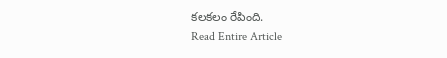కలకలం రేపింది.
Read Entire Article